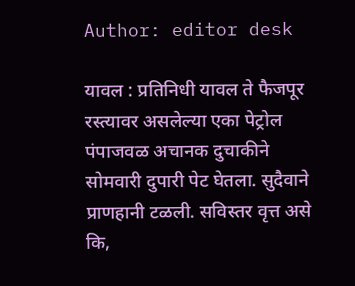Author: editor desk

यावल : प्रतिनिधी यावल ते फैजपूर रस्त्यावर असलेल्या एका पेट्रोल पंपाजवळ अचानक दुचाकीने सोमवारी दुपारी पेट घेतला. सुदैवाने प्राणहानी टळली. सविस्तर वृत्त असे कि,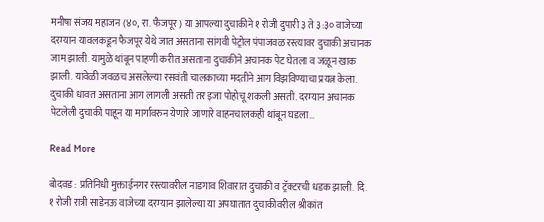मनीषा संजय महाजन (४०, रा. फैजपूर) या आपल्या दुचाकीने १ रोजी दुपारी ३ ते ३:३० वाजेच्या दरम्यान यावलकडून फैजपूर येथे जात असताना सांगवी पेट्रोल पंपाजवळ रस्त्यावर दुचाकी अचानक जाम झाली. यामुळे थांबून पाहणी करीत असताना दुचाकीने अचानक पेट घेतला व जळून खाक झाली. यावेळी जवळच असलेल्या रसवंती चालकाच्या मदतीने आग विझविण्याचा प्रयत्न केला. दुचाकी धावत असताना आग लागली असती तर इजा पोहोचू शकली असती. दरम्यान अचानक पेटलेली दुचाकी पाहून या मार्गावरुन येणारे जाणारे वाहनचालकही थांबून घडला…

Read More

बोदवड : प्रतिनिधी मुक्ताईनगर रस्त्यावरील नाडगाव शिवारात दुचाकी व ट्रॅक्टरची धडक झाली. दि. १ रोजी रात्री साडेनऊ वाजेच्या दरम्यान झालेल्या या अपघातात दुचाकीवरील श्रीकांत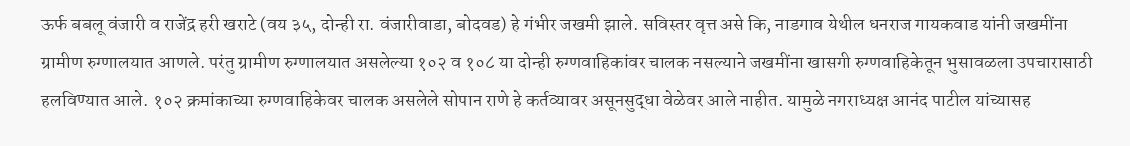ऊर्फ बबलू वंजारी व राजेंद्र हरी खराटे (वय ३५, दोन्ही रा. वंजारीवाडा, बोदवड) हे गंभीर जखमी झाले. सविस्तर वृत्त असे कि, नाडगाव येथील धनराज गायकवाड यांनी जखमींना ग्रामीण रुग्णालयात आणले. परंतु ग्रामीण रुग्णालयात असलेल्या १०२ व १०८ या दोन्ही रुग्णवाहिकांवर चालक नसल्याने जखमींना खासगी रुग्णवाहिकेतून भुसावळला उपचारासाठी हलविण्यात आले. १०२ क्रमांकाच्या रुग्णवाहिकेवर चालक असलेले सोपान राणे हे कर्तव्यावर असूनसुद्धा वेळेवर आले नाहीत. यामुळे नगराध्यक्ष आनंद पाटील यांच्यासह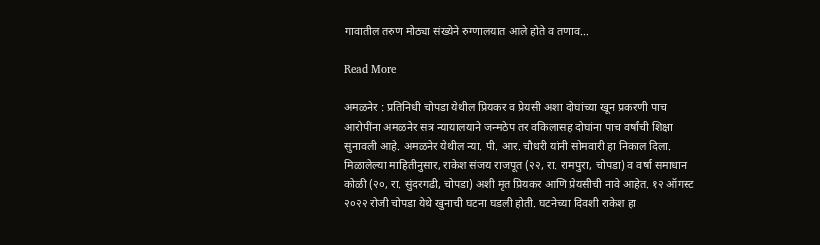गावातील तरुण मोठ्या संख्येने रुग्णालयात आले होते व तणाव…

Read More

अमळनेर : प्रतिनिधी चोपडा येथील प्रियकर व प्रेयसी अशा दोघांच्या खून प्रकरणी पाच आरोपींना अमळनेर सत्र न्यायालयाने जन्मठेप तर वकिलासह दोघांना पाच वर्षांची शिक्षा सुनावली आहे. अमळनेर येथील न्या. पी. आर. चौधरी यांनी सोमवारी हा निकाल दिला. मिळालेल्या माहितीनुसार, राकेश संजय राजपूत (२२, रा. रामपुरा, चोपडा) व वर्षा समाधान कोळी (२०, रा. सुंदरगढी, चोपडा) अशी मृत प्रियकर आणि प्रेयसीची नावे आहेत. १२ ऑगस्ट २०२२ रोजी चोपडा येथे खुनाची घटना घडली होती. घटनेच्या दिवशी राकेश हा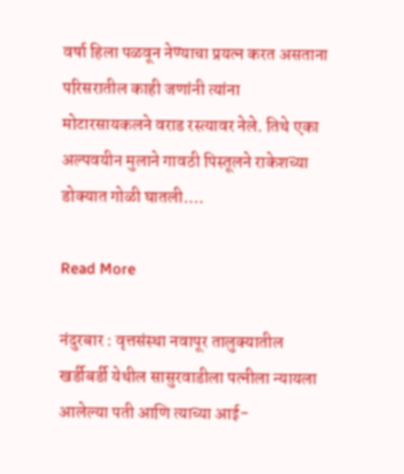वर्षा हिला पळवून नेण्याचा प्रयत्न करत असताना परिसरातील काही जणांनी त्यांना मोटारसायकलने वराड रस्त्यावर नेले. तिथे एका अल्पवयीन मुलाने गावठी पिस्तूलने राकेशच्या डोक्यात गोळी घातली.…

Read More

नंदुरबार : वृत्तसंस्था नवापूर तालुक्यातील खर्डीबर्डी येथील सासुरवाडीला पत्नीला न्यायला आलेल्या पती आणि त्याच्या आई-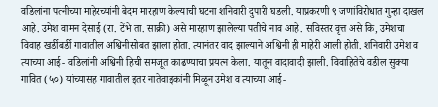वडिलांना पत्नीच्या माहेरच्यांनी बेदम मारहाण केल्याची घटना शनिवारी दुपारी घडली. याप्रकरणी ९ जणांविरोधात गुन्हा दाखल आहे. उमेश वामन देसाई (रा. टेंभे ता. साक्री) असे मारहाण झालेल्या पतीचे नाव आहे. सविस्तर वृत्त असे कि, उमेशचा विवाह खर्डीबर्डी गावातील अश्विनीसोबत झाला होता. त्यानंतर वाद झाल्याने अश्विनी ही माहेरी आली होती. शनिवारी उमेश व त्याच्या आई- वडिलांनी अश्विनी हिची समजूत काढण्याचा प्रयत्न केला. यातून वादावादी झाली. विवाहितेचे वडील सुक्या गावित (५०) यांच्यासह गावातील इतर नातेवाइकांनी मिळून उमेश व त्याच्या आई-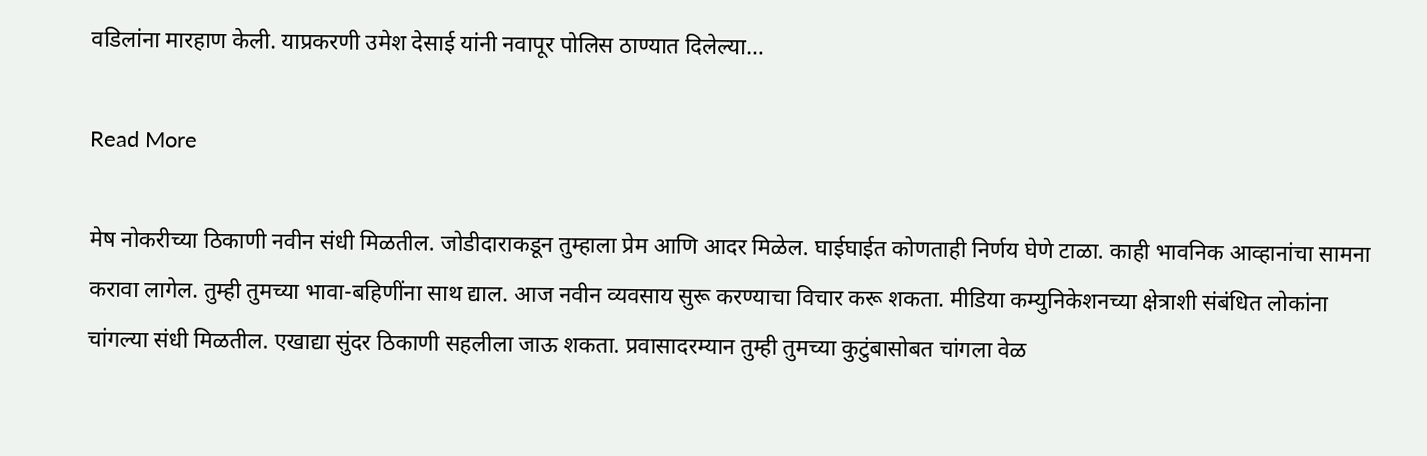वडिलांना मारहाण केली. याप्रकरणी उमेश देसाई यांनी नवापूर पोलिस ठाण्यात दिलेल्या…

Read More

मेष नोकरीच्या ठिकाणी नवीन संधी मिळतील. जोडीदाराकडून तुम्हाला प्रेम आणि आदर मिळेल. घाईघाईत कोणताही निर्णय घेणे टाळा. काही भावनिक आव्हानांचा सामना करावा लागेल. तुम्ही तुमच्या भावा-बहिणींना साथ द्याल. आज नवीन व्यवसाय सुरू करण्याचा विचार करू शकता. मीडिया कम्युनिकेशनच्या क्षेत्राशी संबंधित लोकांना चांगल्या संधी मिळतील. एखाद्या सुंदर ठिकाणी सहलीला जाऊ शकता. प्रवासादरम्यान तुम्ही तुमच्या कुटुंबासोबत चांगला वेळ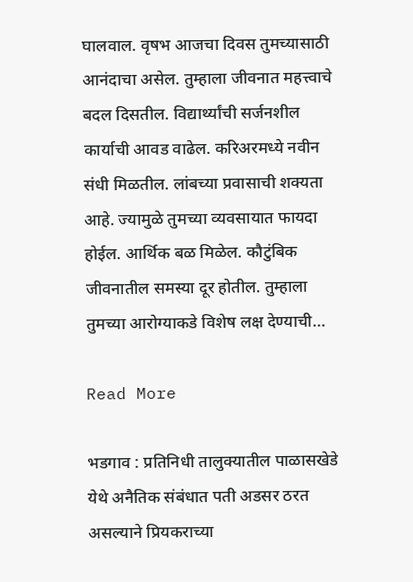घालवाल. वृषभ आजचा दिवस तुमच्यासाठी आनंदाचा असेल. तुम्हाला जीवनात महत्त्वाचे बदल दिसतील. विद्यार्थ्यांची सर्जनशील कार्याची आवड वाढेल. करिअरमध्ये नवीन संधी मिळतील. लांबच्या प्रवासाची शक्यता आहे. ज्यामुळे तुमच्या व्यवसायात फायदा होईल. आर्थिक बळ मिळेल. कौटुंबिक जीवनातील समस्या दूर होतील. तुम्हाला तुमच्या आरोग्याकडे विशेष लक्ष देण्याची…

Read More

भडगाव : प्रतिनिधी तालुक्यातील पाळासखेडे येथे अनैतिक संबंधात पती अडसर ठरत असल्याने प्रियकराच्या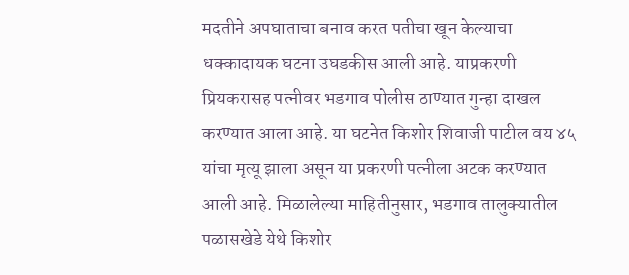मदतीने अपघाताचा बनाव करत पतीचा खून केल्याचा धक्कादायक घटना उघडकीस आली आहे. याप्रकरणी प्रियकरासह पत्नीवर भडगाव पोलीस ठाण्यात गुन्हा दाखल करण्यात आला आहे. या घटनेत किशोर शिवाजी पाटील वय ४५ यांचा मृत्यू झाला असून या प्रकरणी पत्नीला अटक करण्यात आली आहे. मिळालेल्या माहितीनुसार, भडगाव तालुक्यातील पळासखेडे येथे किशोर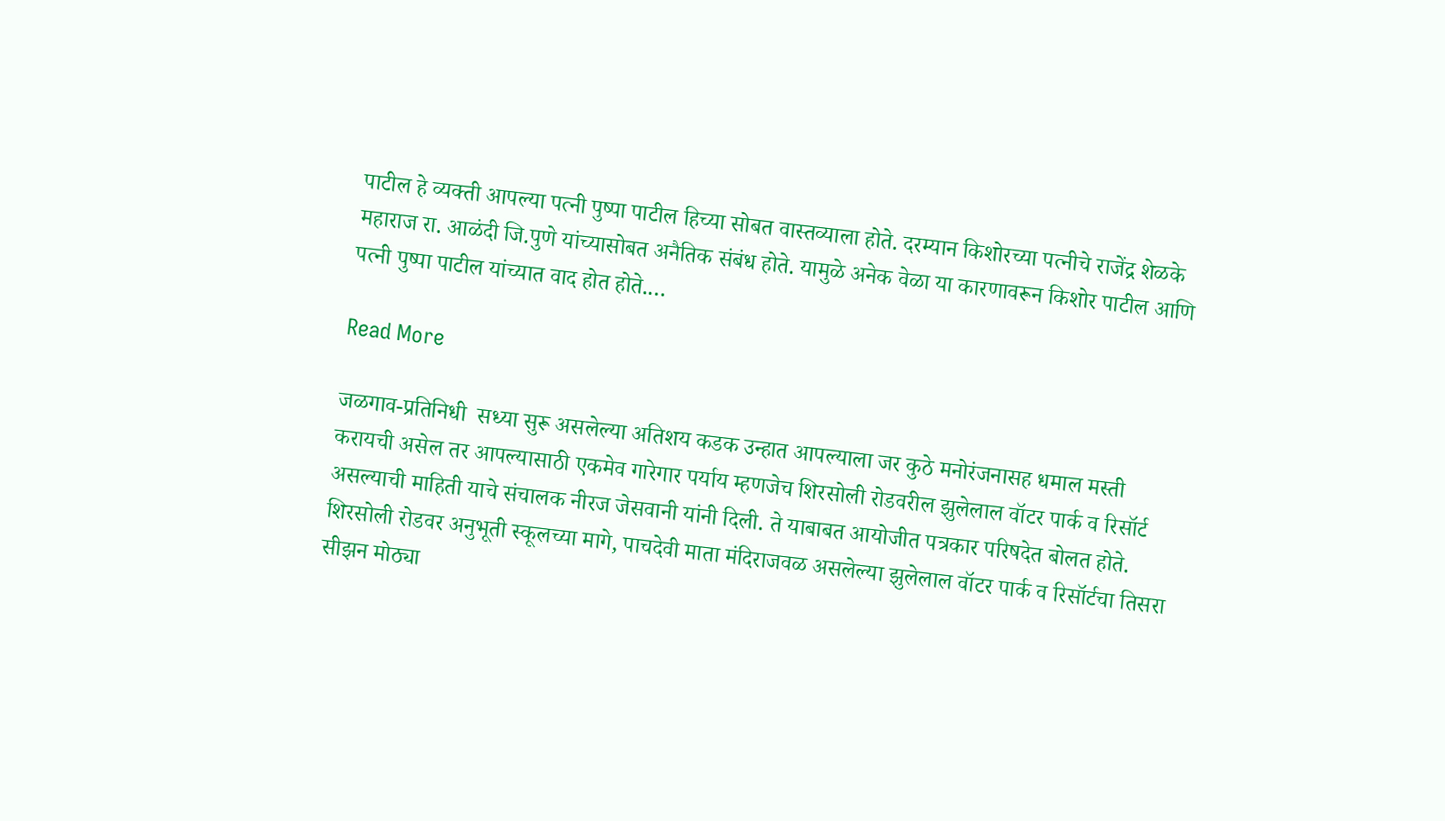पाटील हे व्यक्ती आपल्या पत्नी पुष्पा पाटील हिच्या सोबत वास्तव्याला होते. दरम्यान किशोरच्या पत्नीचे राजेंद्र शेळके महाराज रा. आळंदी जि.पुणे यांच्यासोबत अनैतिक संबंध होते. यामुळे अनेक वेळा या कारणावरून किशोर पाटील आणि पत्नी पुष्पा पाटील यांच्यात वाद होत होते.…

Read More

जळगाव-प्रतिनिधी  सध्या सुरू असलेल्या अतिशय कडक उन्हात आपल्याला जर कुठे मनोरंजनासह धमाल मस्ती करायची असेल तर आपल्यासाठी एकमेव गारेगार पर्याय म्हणजेच शिरसोली रोडवरील झुलेलाल वॉटर पार्क व रिसॉर्ट असल्याची माहिती याचे संचालक नीरज जेसवानी यांनी दिली. ते याबाबत आयोजीत पत्रकार परिषदेत बोलत होते. शिरसोली रोडवर अनुभूती स्कूलच्या मागे, पाचदेवी माता मंदिराजवळ असलेल्या झुलेलाल वॉटर पार्क व रिसॉर्टचा तिसरा सीझन मोठ्या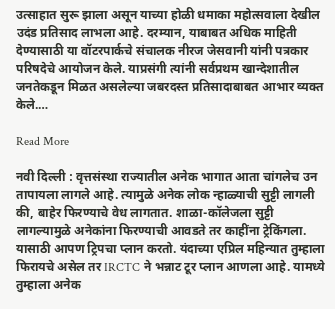उत्साहात सुरू झाला असून याच्या होळी धमाका महोत्सवाला देखील उदंड प्रतिसाद लाभला आहे. दरम्यान, याबाबत अधिक माहिती देण्यासाठी या वॉटरपार्कचे संचालक नीरज जेसवानी यांनी पत्रकार परिषदेचे आयोजन केले. याप्रसंगी त्यांनी सर्वप्रथम खान्देशातील जनतेकडून मिळत असलेल्या जबरदस्त प्रतिसादाबाबत आभार व्यक्त केले.…

Read More

नवी दिल्ली : वृत्तसंस्था राज्यातील अनेक भागात आता चांगलेच उन तापायला लागले आहे. त्यामुळे अनेक लोक न्हाळ्याची सुट्टी लागली की, बाहेर फिरण्याचे वेध लागतात. शाळा-कॉलेजला सुट्टी लागल्यामुळे अनेकांना फिरण्याची आवडते तर काहींना ट्रेकिंगला. यासाठी आपण ट्रिपचा प्लान करतो. यंदाच्या एप्रिल महिन्यात तुम्हाला फिरायचे असेल तर IRCTC ने भन्नाट टूर प्लान आणला आहे. यामध्ये तुम्हाला अनेक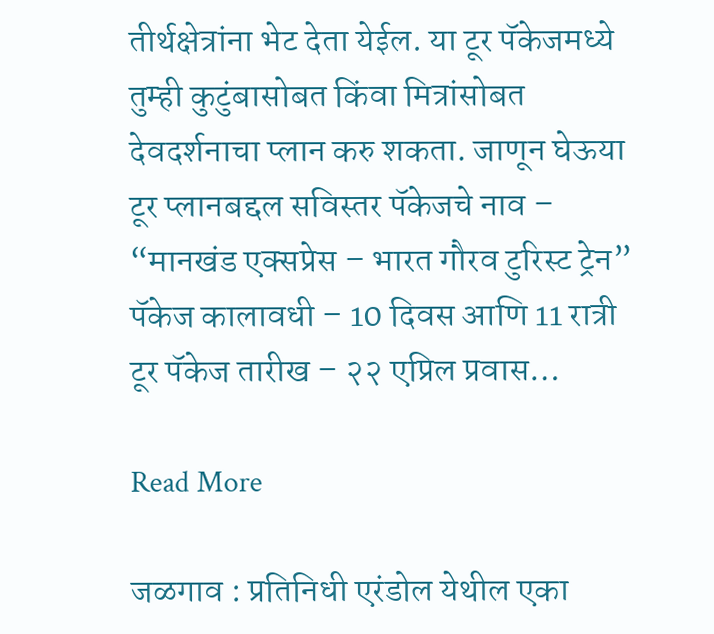तीर्थक्षेत्रांना भेट देता येईल. या टूर पॅकेजमध्ये तुम्ही कुटुंबासोबत किंवा मित्रांसोबत देवदर्शनाचा प्लान करु शकता. जाणून घेऊया टूर प्लानबद्दल सविस्तर पॅकेजचे नाव – “मानखंड एक्सप्रेस – भारत गौरव टुरिस्ट ट्रेन” पॅकेज कालावधी – 10 दिवस आणि 11 रात्री टूर पॅकेज तारीख – २२ एप्रिल प्रवास…

Read More

जळगाव : प्रतिनिधी एरंडोल येथील एका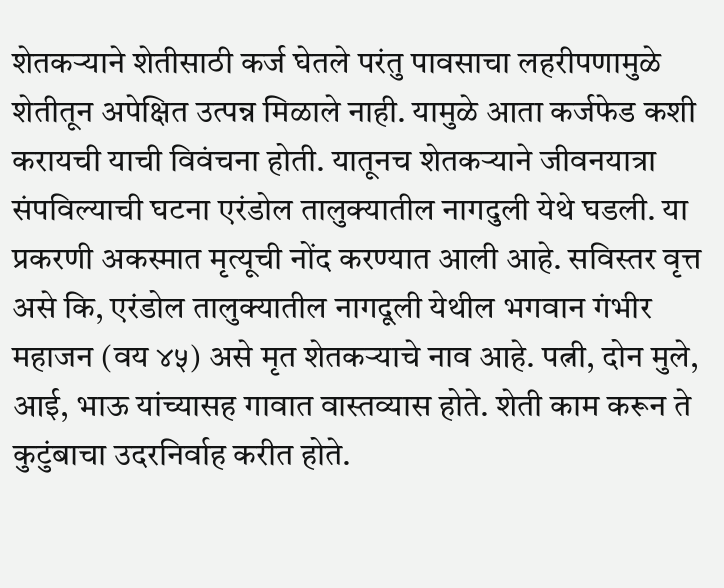शेतकऱ्याने शेतीसाठी कर्ज घेतले परंतु पावसाचा लहरीपणामुळे शेतीतून अपेक्षित उत्पन्न मिळाले नाही. यामुळे आता कर्जफेड कशी करायची याची विवंचना होती. यातूनच शेतकऱ्याने जीवनयात्रा संपविल्याची घटना एरंडोल तालुक्यातील नागदुली येथे घडली. या प्रकरणी अकस्मात मृत्यूची नोंद करण्यात आली आहे. सविस्तर वृत्त असे कि, एरंडोल तालुक्यातील नागदूली येथील भगवान गंभीर महाजन (वय ४५) असे मृत शेतकऱ्याचे नाव आहे. पत्नी, दोन मुले, आई, भाऊ यांच्यासह गावात वास्तव्यास होते. शेती काम करून ते कुटुंबाचा उदरनिर्वाह करीत होते.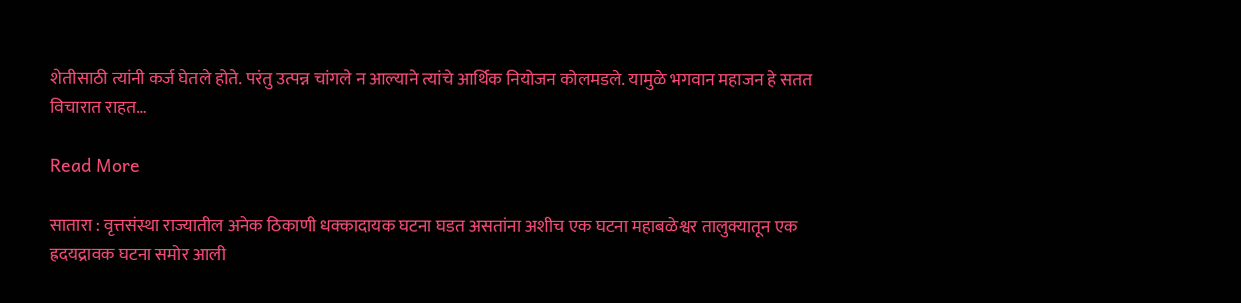शेतीसाठी त्यांनी कर्ज घेतले होते. परंतु उत्पन्न चांगले न आल्याने त्यांचे आर्थिक नियोजन कोलमडले. यामुळे भगवान महाजन हे सतत विचारात राहत…

Read More

सातारा : वृत्तसंस्था राज्यातील अनेक ठिकाणी धक्कादायक घटना घडत असतांना अशीच एक घटना महाबळेश्वर तालुक्यातून एक ह्रदयद्रावक घटना समोर आली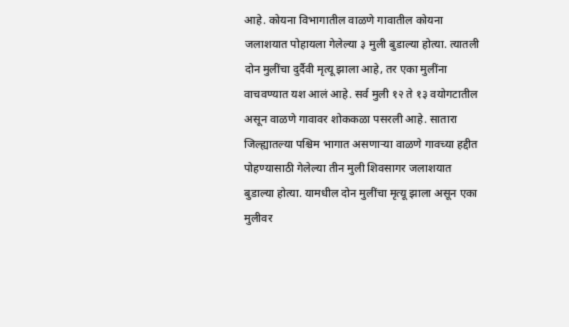आहे. कोयना विभागातील वाळणे गावातील कोयना जलाशयात पोहायला गेलेल्या ३ मुली बुडाल्या होत्या. त्यातली दोन मुलींचा दुर्दैवी मृत्यू झाला आहे, तर एका मुलींना वाचवण्यात यश आलं आहे. सर्व मुली १२ ते १३ वयोगटातील असून वाळणे गावावर शोककळा पसरली आहे. सातारा जिल्ह्यातल्या पश्चिम भागात असणाऱ्या वाळणे गावच्या हद्दीत पोहण्यासाठी गेलेल्या तीन मुली शिवसागर जलाशयात बुडाल्या होत्या. यामधील दोन मुलींचा मृत्यू झाला असून एका मुलीवर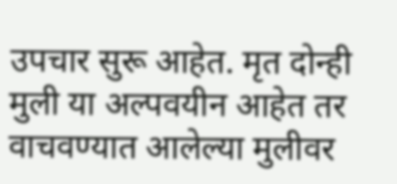उपचार सुरू आहेत. मृत दोन्ही मुली या अल्पवयीन आहेत तर वाचवण्यात आलेल्या मुलीवर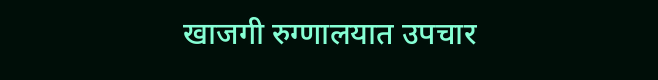खाजगी रुग्णालयात उपचार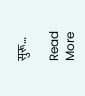सुरू…

Read More